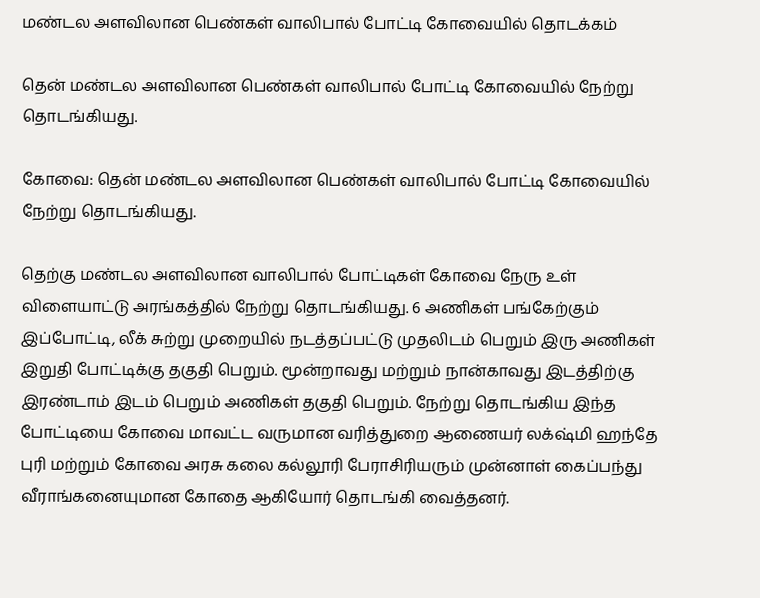மண்டல அளவிலான பெண்கள் வாலிபால் போட்டி கோவையில் தொடக்கம்

தென் மண்டல அளவிலான பெண்கள் வாலிபால் போட்டி கோவையில் நேற்று தொடங்கியது.

கோவை: தென் மண்டல அளவிலான பெண்கள் வாலிபால் போட்டி கோவையில் நேற்று தொடங்கியது.

தெற்கு மண்டல அளவிலான வாலிபால் போட்டிகள் கோவை நேரு உள் விளையாட்டு அரங்கத்தில் நேற்று தொடங்கியது. 6 அணிகள் பங்கேற்கும் இப்போட்டி, லீக் சுற்று முறையில் நடத்தப்பட்டு முதலிடம் பெறும் இரு அணிகள் இறுதி போட்டிக்கு தகுதி பெறும். மூன்றாவது மற்றும் நான்காவது இடத்திற்கு இரண்டாம் இடம் பெறும் அணிகள் தகுதி பெறும். நேற்று தொடங்கிய இந்த போட்டியை கோவை மாவட்ட வருமான வரித்துறை ஆணையர் லக்‌ஷ்மி ஹந்தே புரி மற்றும் கோவை அரசு கலை கல்லூரி பேராசிரியரும் முன்னாள் கைப்பந்து வீராங்கனையுமான கோதை ஆகியோர் தொடங்கி வைத்தனர்.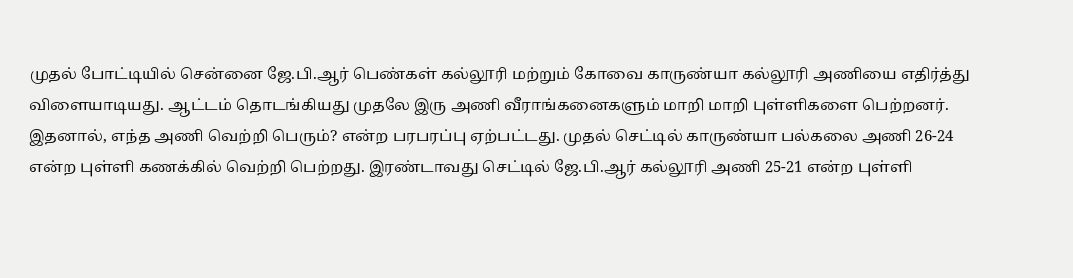முதல் போட்டியில் சென்னை ஜே.பி.ஆர் பெண்கள் கல்லூரி மற்றும் கோவை காருண்யா கல்லூரி அணியை எதிர்த்து விளையாடியது. ஆட்டம் தொடங்கியது முதலே இரு அணி வீராங்கனைகளும் மாறி மாறி புள்ளிகளை பெற்றனர். இதனால், எந்த அணி வெற்றி பெரும்? என்ற பரபரப்பு ஏற்பட்டது. முதல் செட்டில் காருண்யா பல்கலை அணி 26-24 என்ற புள்ளி கணக்கில் வெற்றி பெற்றது. இரண்டாவது செட்டில் ஜே.பி.ஆர் கல்லூரி அணி 25-21 என்ற புள்ளி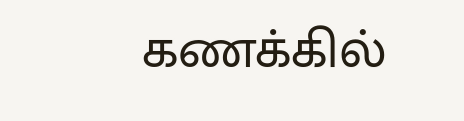கணக்கில்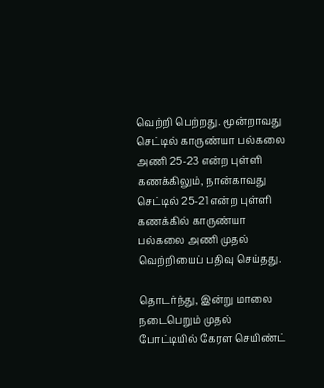வெற்றி பெற்றது. மூன்றாவது செட்டில் காருண்யா பல்கலை அணி 25-23 என்ற புள்ளி கணக்கிலும், நான்காவது செட்டில் 25-21 என்ற புள்ளி கணக்கில் காருண்யா பல்கலை அணி முதல் வெற்றியைப் பதிவு செய்தது.

தொடர்ந்து, இன்று மாலை நடைபெறும் முதல் போட்டியில் கேரள செயிண்ட்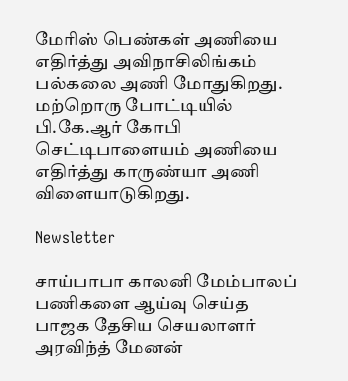மேரிஸ் பெண்கள் அணியை எதிர்த்து அவிநாசிலிங்கம் பல்கலை அணி மோதுகிறது. மற்றொரு போட்டியில் பி.கே.ஆர் கோபி செட்டிபாளையம் அணியை எதிர்த்து காருண்யா அணி விளையாடுகிறது.

Newsletter

சாய்பாபா காலனி மேம்பாலப் பணிகளை ஆய்வு செய்த பாஜக தேசிய செயலாளர் அரவிந்த் மேனன்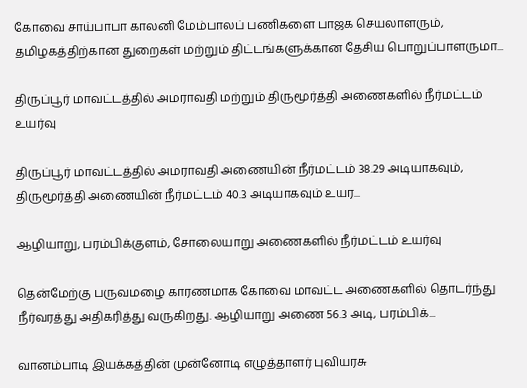கோவை சாய்பாபா காலனி மேம்பாலப் பணிகளை பாஜக செயலாளரும், தமிழகத்திற்கான துறைகள் மற்றும் திட்டங்களுக்கான தேசிய பொறுப்பாளருமா...

திருப்பூர் மாவட்டத்தில் அமராவதி மற்றும் திருமூர்த்தி அணைகளில் நீர்மட்டம் உயர்வு

திருப்பூர் மாவட்டத்தில் அமராவதி அணையின் நீர்மட்டம் 38.29 அடியாகவும், திருமூர்த்தி அணையின் நீர்மட்டம் 40.3 அடியாகவும் உயர...

ஆழியாறு, பரம்பிக்குளம், சோலையாறு அணைகளில் நீர்மட்டம் உயர்வு

தென்மேற்கு பருவமழை காரணமாக கோவை மாவட்ட அணைகளில் தொடர்ந்து நீர்வரத்து அதிகரித்து வருகிறது. ஆழியாறு அணை 56.3 அடி, பரம்பிக்...

வானம்பாடி இயக்கத்தின் முன்னோடி எழுத்தாளர் புவியரசு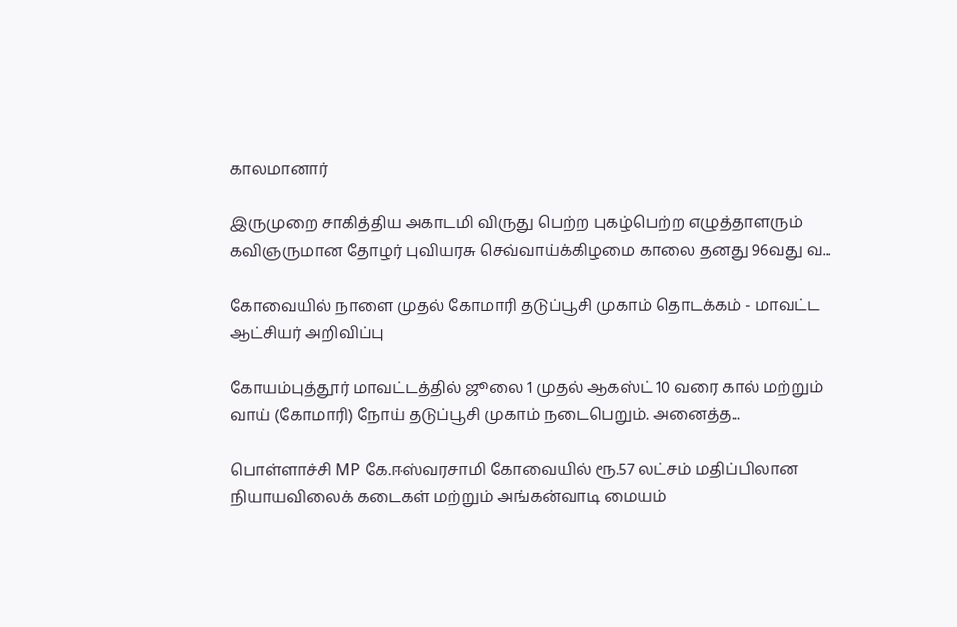காலமானார்

இருமுறை சாகித்திய அகாடமி விருது பெற்ற புகழ்பெற்ற எழுத்தாளரும் கவிஞருமான தோழர் புவியரசு செவ்வாய்க்கிழமை காலை தனது 96வது வ...

கோவையில் நாளை முதல் கோமாரி தடுப்பூசி முகாம் தொடக்கம் - மாவட்ட ஆட்சியர் அறிவிப்பு

கோயம்புத்தூர் மாவட்டத்தில் ஜூலை 1 முதல் ஆகஸ்ட் 10 வரை கால் மற்றும் வாய் (கோமாரி) நோய் தடுப்பூசி முகாம் நடைபெறும். அனைத்த...

பொள்ளாச்சி MP கே.ஈஸ்வரசாமி கோவையில் ரூ.57 லட்சம் மதிப்பிலான நியாயவிலைக் கடைகள் மற்றும் அங்கன்வாடி மையம்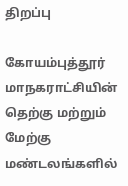திறப்பு

கோயம்புத்தூர் மாநகராட்சியின் தெற்கு மற்றும் மேற்கு மண்டலங்களில்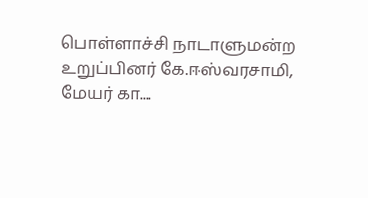பொள்ளாச்சி நாடாளுமன்ற உறுப்பினர் கே.ஈஸ்வரசாமி, மேயர் கா....